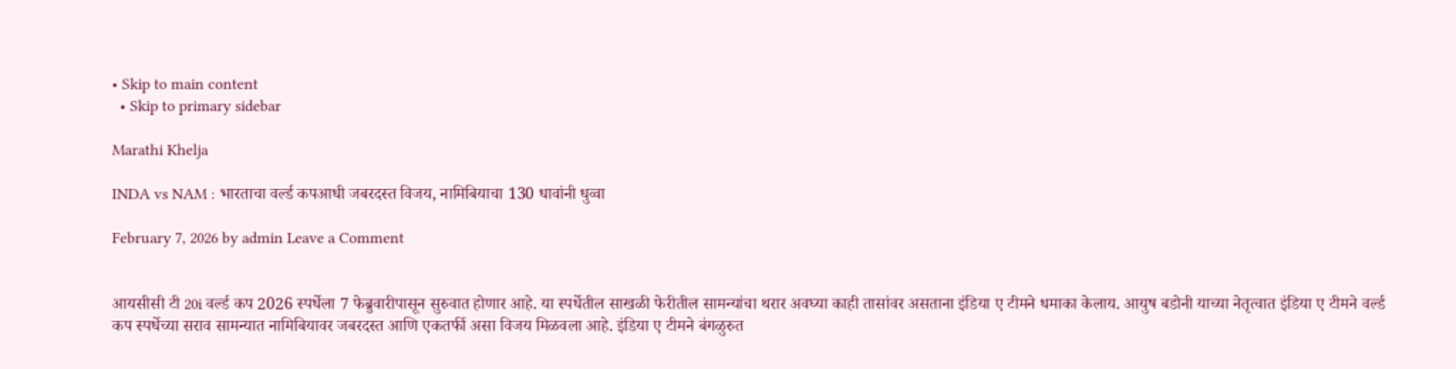• Skip to main content
  • Skip to primary sidebar

Marathi Khelja

INDA vs NAM : भारताचा वर्ल्ड कपआधी जबरदस्त विजय, नामिबियाचा 130 धावांनी धुव्वा

February 7, 2026 by admin Leave a Comment


आयसीसी टी 20i वर्ल्ड कप 2026 स्पर्धेला 7 फेब्रुवारीपासून सुरुवात होणार आहे. या स्पर्धेतील साखळी फेरीतील सामन्यांचा थरार अवघ्या काही तासांवर असताना इंडिया ए टीमने धमाका केलाय. आयुष बडोनी याच्या नेतृत्वात इंडिया ए टीमने वर्ल्ड कप स्पर्धेच्या सराव सामन्यात नामिबियावर जबरदस्त आणि एकतर्फी असा विजय मिळवला आहे. इंडिया ए टीमने बंगळुरुत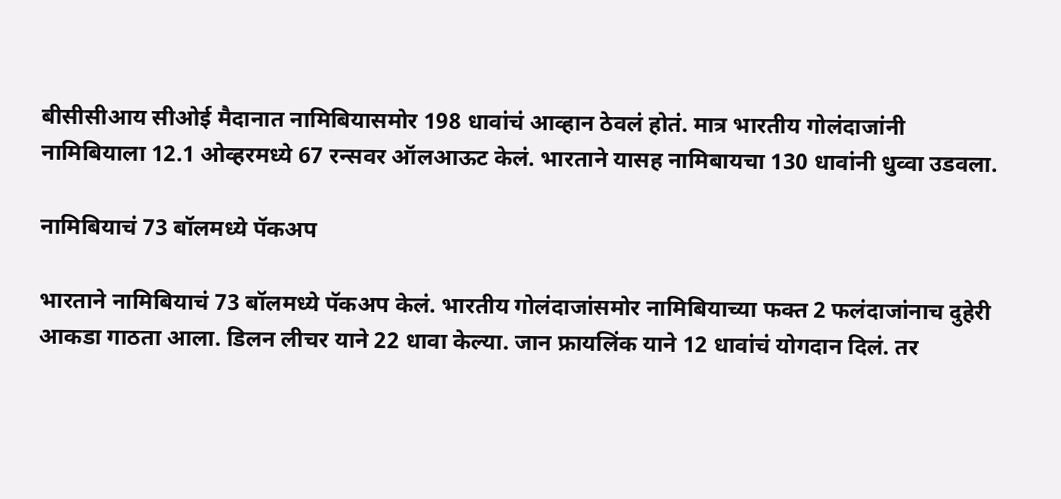बीसीसीआय सीओई मैदानात नामिबियासमोर 198 धावांचं आव्हान ठेवलं होतं. मात्र भारतीय गोलंदाजांनी नामिबियाला 12.1 ओव्हरमध्ये 67 रन्सवर ऑलआऊट केलं. भारताने यासह नामिबायचा 130 धावांनी धुव्वा उडवला.

नामिबियाचं 73 बॉलमध्ये पॅकअप

भारताने नामिबियाचं 73 बॉलमध्ये पॅकअप केलं. भारतीय गोलंदाजांसमोर नामिबियाच्या फक्त 2 फलंदाजांनाच दुहेरी आकडा गाठता आला. डिलन लीचर याने 22 धावा केल्या. जान फ्रायलिंक याने 12 धावांचं योगदान दिलं. तर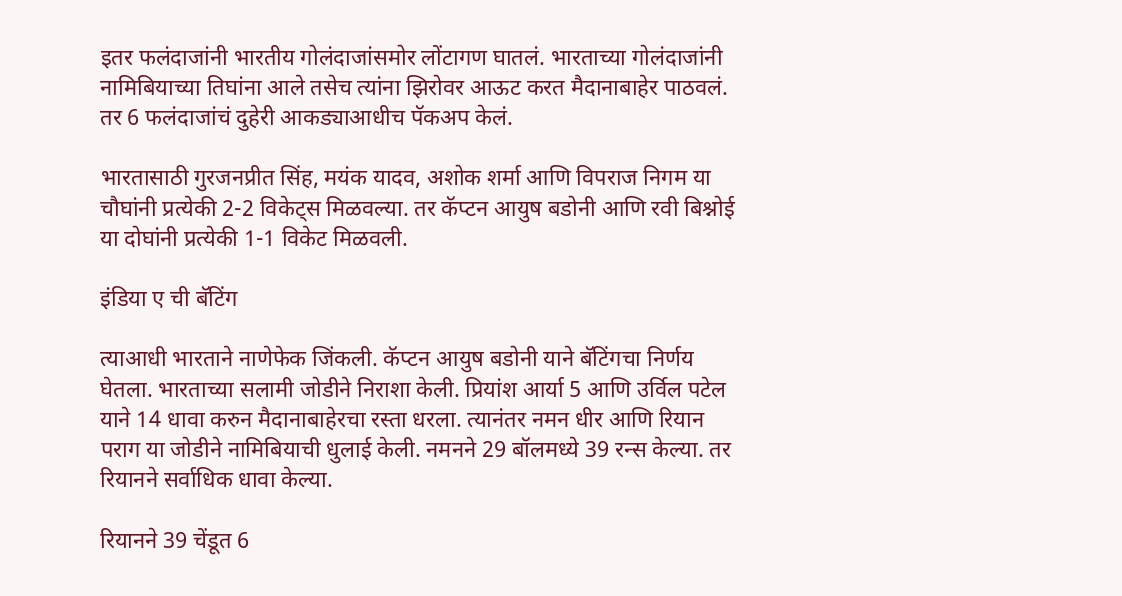इतर फलंदाजांनी भारतीय गोलंदाजांसमोर लोंटागण घातलं. भारताच्या गोलंदाजांनी नामिबियाच्या तिघांना आले तसेच त्यांना झिरोवर आऊट करत मैदानाबाहेर पाठवलं. तर 6 फलंदाजांचं दुहेरी आकड्याआधीच पॅकअप केलं.

भारतासाठी गुरजनप्रीत सिंह, मयंक यादव, अशोक शर्मा आणि विपराज निगम या चौघांनी प्रत्येकी 2-2 विकेट्स मिळवल्या. तर कॅप्टन आयुष बडोनी आणि रवी बिश्नोई या दोघांनी प्रत्येकी 1-1 विकेट मिळवली.

इंडिया ए ची बॅटिंग

त्याआधी भारताने नाणेफेक जिंकली. कॅप्टन आयुष बडोनी याने बॅटिंगचा निर्णय घेतला. भारताच्या सलामी जोडीने निराशा केली. प्रियांश आर्या 5 आणि उर्विल पटेल याने 14 धावा करुन मैदानाबाहेरचा रस्ता धरला. त्यानंतर नमन धीर आणि रियान पराग या जोडीने नामिबियाची धुलाई केली. नमनने 29 बॉलमध्ये 39 रन्स केल्या. तर रियानने सर्वाधिक धावा केल्या.

रियानने 39 चेंडूत 6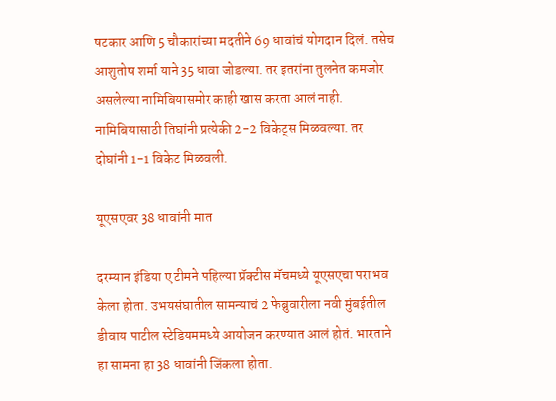षटकार आणि 5 चौकारांच्या मदतीने 69 धावांचं योगदान दिलं. तसेच आशुतोष शर्मा याने 35 धावा जोडल्या. तर इतरांना तुलनेत कमजोर असलेल्या नामिबियासमोर काही खास करता आलं नाही. नामिबियासाठी तिघांनी प्रत्येकी 2-2 विकेट्स मिळवल्या. तर दोघांनी 1-1 विकेट मिळवली.

यूएसएवर 38 धावांनी मात

दरम्यान इंडिया ए टीमने पहिल्या प्रॅक्टीस मॅचमध्ये यूएसएचा पराभव केला होता. उभयसंघातील सामन्याचं 2 फेब्रुवारीला नवी मुंबईतील डीवाय पाटील स्टेडियममध्ये आयोजन करण्यात आलं होतं. भारताने हा सामना हा 38 धावांनी जिंकला होता.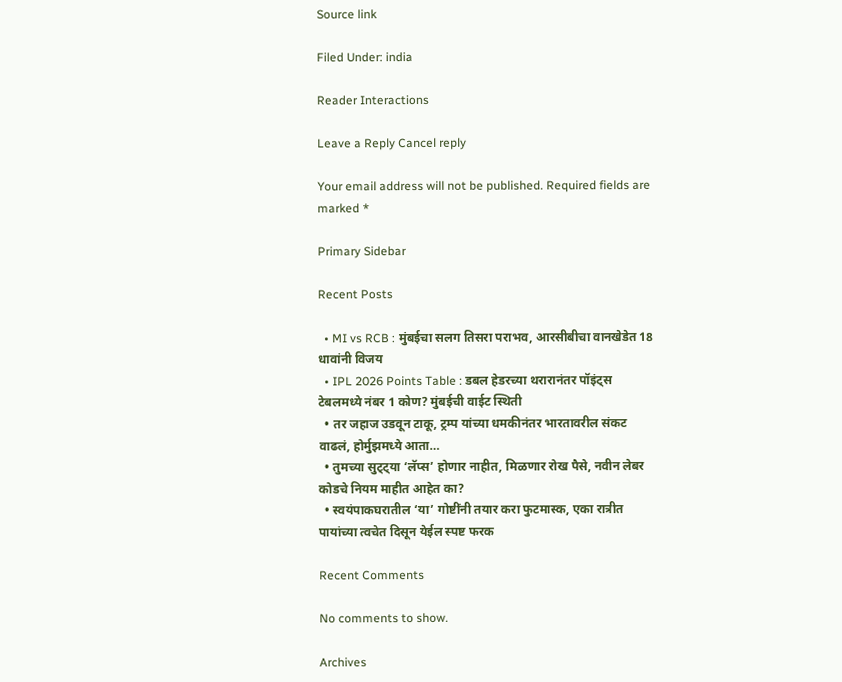Source link

Filed Under: india

Reader Interactions

Leave a Reply Cancel reply

Your email address will not be published. Required fields are marked *

Primary Sidebar

Recent Posts

  • MI vs RCB : मुंबईचा सलग तिसरा पराभव, आरसीबीचा वानखेडेत 18 धावांनी विजय
  • IPL 2026 Points Table : डबल हेडरच्या थरारानंतर पॉइंट्स टेबलमध्ये नंबर 1 कोण? मुंबईची वाईट स्थिती
  • तर जहाज उडवून टाकू, ट्रम्प यांच्या धमकीनंतर भारतावरील संकट वाढलं, होर्मुझमध्ये आता…
  • तुमच्या सुट्ट्या ‘लॅप्स’ होणार नाहीत, मिळणार रोख पैसे, नवीन लेबर कोडचे नियम माहीत आहेत का?
  • स्वयंपाकघरातील ‘या’ गोष्टींनी तयार करा फुटमास्क, एका रात्रीत पायांच्या त्वचेत दिसून येईल स्पष्ट फरक

Recent Comments

No comments to show.

Archives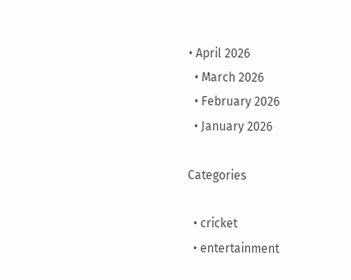• April 2026
  • March 2026
  • February 2026
  • January 2026

Categories

  • cricket
  • entertainment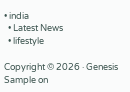• india
  • Latest News
  • lifestyle

Copyright © 2026 · Genesis Sample on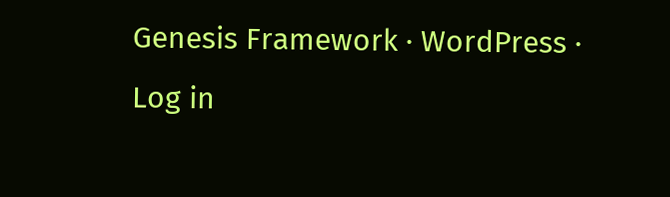Genesis Framework · WordPress · Log in